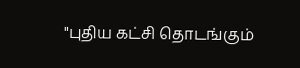"புதிய கட்சி தொடங்கும்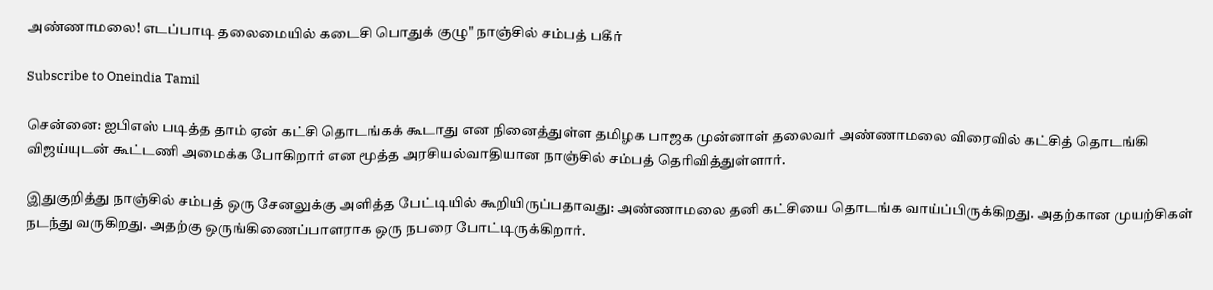அண்ணாமலை! எடப்பாடி தலைமையில் கடைசி பொதுக் குழு" நாஞ்சில் சம்பத் பகீர்

Subscribe to Oneindia Tamil

சென்னை: ஐபிஎஸ் படித்த தாம் ஏன் கட்சி தொடங்கக் கூடாது என நினைத்துள்ள தமிழக பாஜக முன்னாள் தலைவர் அண்ணாமலை விரைவில் கட்சித் தொடங்கி விஜய்யுடன் கூட்டணி அமைக்க போகிறார் என மூத்த அரசியல்வாதியான நாஞ்சில் சம்பத் தெரிவித்துள்ளார்.

இதுகுறித்து நாஞ்சில் சம்பத் ஒரு சேனலுக்கு அளித்த பேட்டியில் கூறியிருப்பதாவது: அண்ணாமலை தனி கட்சியை தொடங்க வாய்ப்பிருக்கிறது. அதற்கான முயற்சிகள் நடந்து வருகிறது. அதற்கு ஒருங்கிணைப்பாளராக ஒரு நபரை போட்டிருக்கிறார்.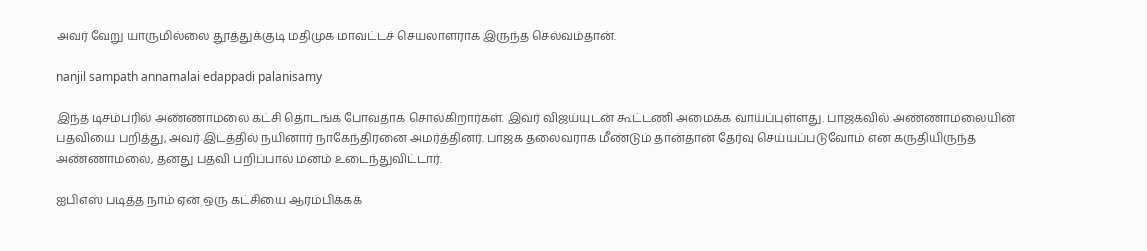அவர் வேறு யாருமில்லை தூத்துக்குடி மதிமுக மாவட்டச் செயலாளராக இருந்த செல்வம்தான்.

nanjil sampath annamalai edappadi palanisamy

இந்த டிசம்பரில் அண்ணாமலை கட்சி தொடங்க போவதாக சொல்கிறார்கள். இவர் விஜய்யுடன் கூட்டணி அமைக்க வாய்ப்புள்ளது. பாஜகவில் அண்ணாமலையின் பதவியை பறித்து, அவர் இடத்தில் நயினார் நாகேந்திரனை அமர்த்தினர். பாஜக தலைவராக மீண்டும் தான்தான் தேர்வு செய்யப்படுவோம் என கருதியிருந்த அண்ணாமலை, தனது பதவி பறிப்பால் மனம் உடைந்துவிட்டார்.

ஐபிஎஸ் படித்த நாம் ஏன் ஒரு கட்சியை ஆரம்பிக்கக்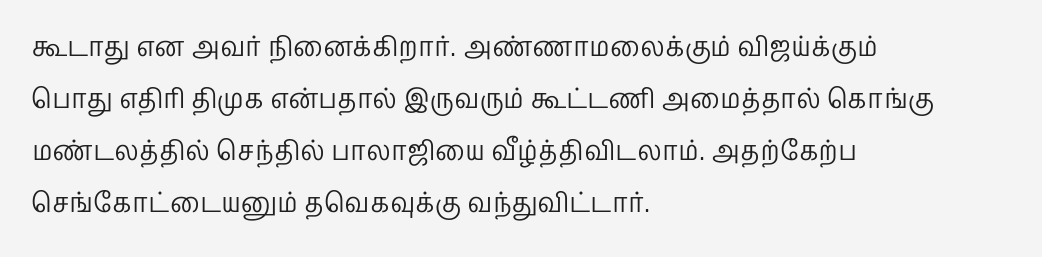கூடாது என அவர் நினைக்கிறார். அண்ணாமலைக்கும் விஜய்க்கும் பொது எதிரி திமுக என்பதால் இருவரும் கூட்டணி அமைத்தால் கொங்கு மண்டலத்தில் செந்தில் பாலாஜியை வீழ்த்திவிடலாம். அதற்கேற்ப செங்கோட்டையனும் தவெகவுக்கு வந்துவிட்டார்.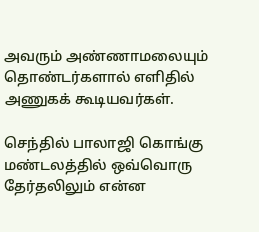அவரும் அண்ணாமலையும் தொண்டர்களால் எளிதில் அணுகக் கூடியவர்கள்.

செந்தில் பாலாஜி கொங்கு மண்டலத்தில் ஒவ்வொரு தேர்தலிலும் என்ன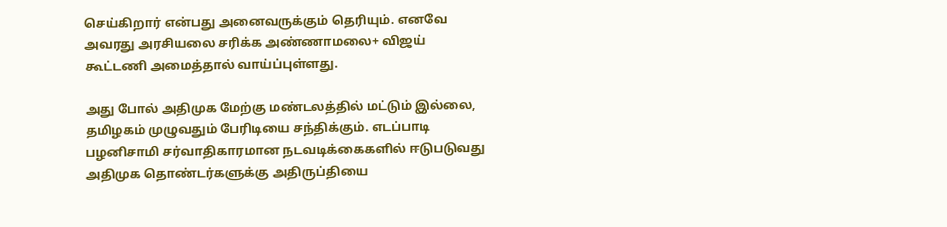செய்கிறார் என்பது அனைவருக்கும் தெரியும். எனவே அவரது அரசியலை சரிக்க அண்ணாமலை+ விஜய் கூட்டணி அமைத்தால் வாய்ப்புள்ளது.

அது போல் அதிமுக மேற்கு மண்டலத்தில் மட்டும் இல்லை, தமிழகம் முழுவதும் பேரிடியை சந்திக்கும். எடப்பாடி பழனிசாமி சர்வாதிகாரமான நடவடிக்கைகளில் ஈடுபடுவது அதிமுக தொண்டர்களுக்கு அதிருப்தியை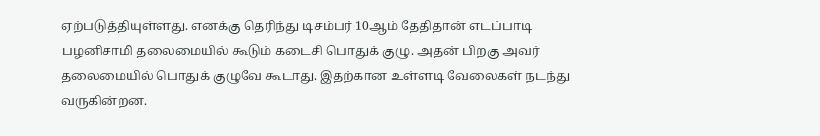ஏற்படுத்தியுள்ளது. எனக்கு தெரிந்து டிசம்பர் 10ஆம் தேதிதான் எடப்பாடி பழனிசாமி தலைமையில் கூடும் கடைசி பொதுக் குழு. அதன் பிறகு அவர் தலைமையில் பொதுக் குழுவே கூடாது. இதற்கான உள்ளடி வேலைகள் நடந்து வருகின்றன.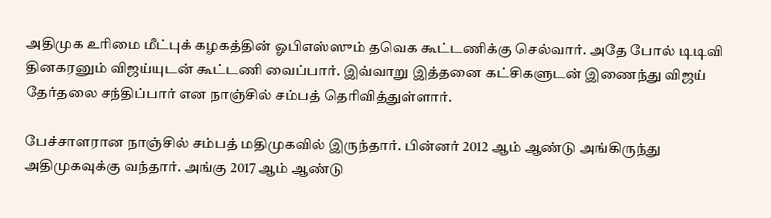அதிமுக உரிமை மீட்புக் கழகத்தின் ஓபிஎஸ்ஸும் தவெக கூட்டணிக்கு செல்வார். அதே போல் டிடிவி தினகரனும் விஜய்யுடன் கூட்டணி வைப்பார். இவ்வாறு இத்தனை கட்சிகளுடன் இணைந்து விஜய் தேர்தலை சந்திப்பார் என நாஞ்சில் சம்பத் தெரிவித்துள்ளார்.

பேச்சாளரான நாஞ்சில் சம்பத் மதிமுகவில் இருந்தார். பின்னர் 2012 ஆம் ஆண்டு அங்கிருந்து அதிமுகவுக்கு வந்தார். அங்கு 2017 ஆம் ஆண்டு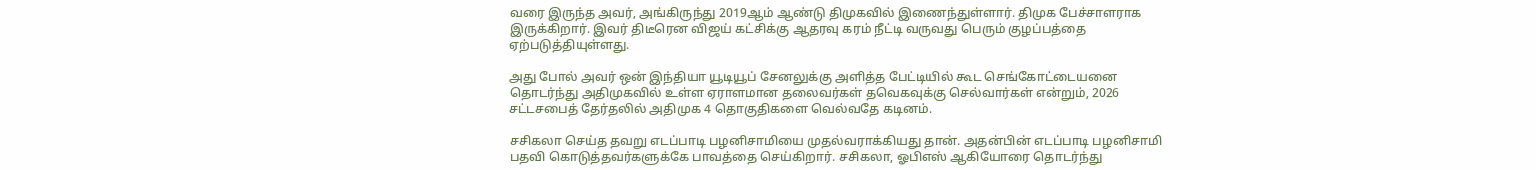வரை இருந்த அவர், அங்கிருந்து 2019ஆம் ஆண்டு திமுகவில் இணைந்துள்ளார். திமுக பேச்சாளராக இருக்கிறார். இவர் திடீரென விஜய் கட்சிக்கு ஆதரவு கரம் நீட்டி வருவது பெரும் குழப்பத்தை ஏற்படுத்தியுள்ளது.

அது போல் அவர் ஒன் இந்தியா யூடியூப் சேனலுக்கு அளித்த பேட்டியில் கூட செங்கோட்டையனை தொடர்ந்து அதிமுகவில் உள்ள ஏராளமான தலைவர்கள் தவெகவுக்கு செல்வார்கள் என்றும், 2026 சட்டசபைத் தேர்தலில் அதிமுக 4 தொகுதிகளை வெல்வதே கடினம்.

சசிகலா செய்த தவறு எடப்பாடி பழனிசாமியை முதல்வராக்கியது தான். அதன்பின் எடப்பாடி பழனிசாமி பதவி கொடுத்தவர்களுக்கே பாவத்தை செய்கிறார். சசிகலா, ஓபிஎஸ் ஆகியோரை தொடர்ந்து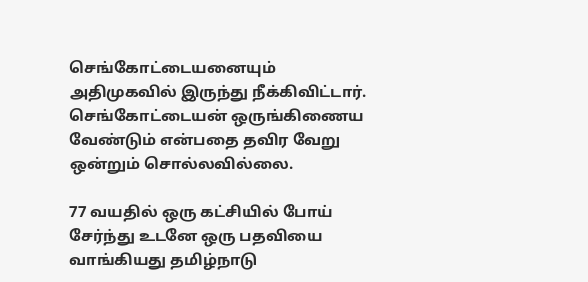செங்கோட்டையனையும் அதிமுகவில் இருந்து நீக்கிவிட்டார். செங்கோட்டையன் ஒருங்கிணைய வேண்டும் என்பதை தவிர வேறு ஒன்றும் சொல்லவில்லை.

77 வயதில் ஒரு கட்சியில் போய் சேர்ந்து உடனே ஒரு பதவியை வாங்கியது தமிழ்நாடு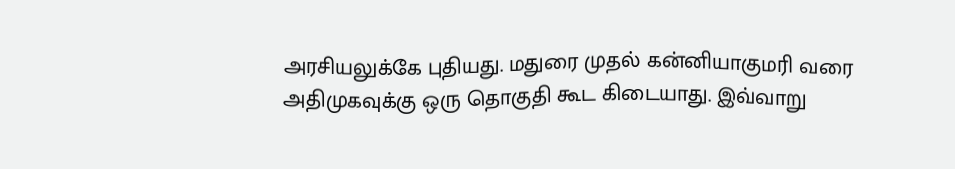அரசியலுக்கே புதியது. மதுரை முதல் கன்னியாகுமரி வரை அதிமுகவுக்கு ஒரு தொகுதி கூட கிடையாது. இவ்வாறு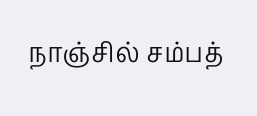நாஞ்சில் சம்பத்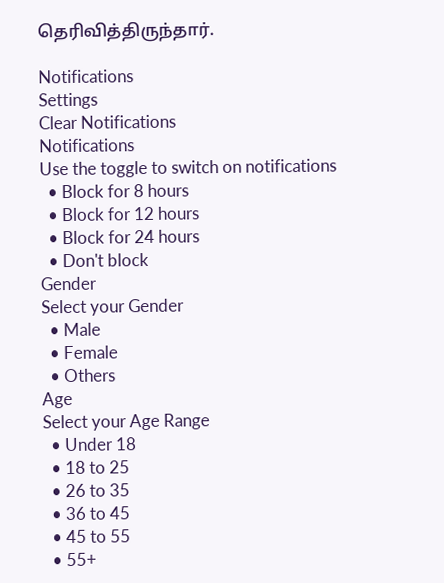தெரிவித்திருந்தார்.

Notifications
Settings
Clear Notifications
Notifications
Use the toggle to switch on notifications
  • Block for 8 hours
  • Block for 12 hours
  • Block for 24 hours
  • Don't block
Gender
Select your Gender
  • Male
  • Female
  • Others
Age
Select your Age Range
  • Under 18
  • 18 to 25
  • 26 to 35
  • 36 to 45
  • 45 to 55
  • 55+